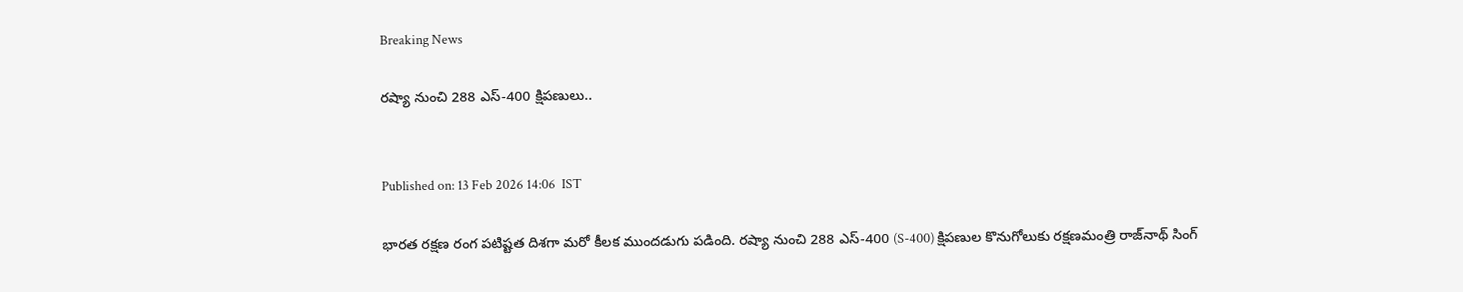Breaking News

రష్యా నుంచి 288 ఎస్-400 క్షిపణులు..


Published on: 13 Feb 2026 14:06  IST

భారత రక్షణ రంగ పటిష్టత దిశగా మరో కీలక ముందడుగు పడింది. రష్యా నుంచి 288 ఎస్-400 (S-400) క్షిపణుల కొనుగోలుకు రక్షణమంత్రి రాజ్‌నాథ్ సింగ్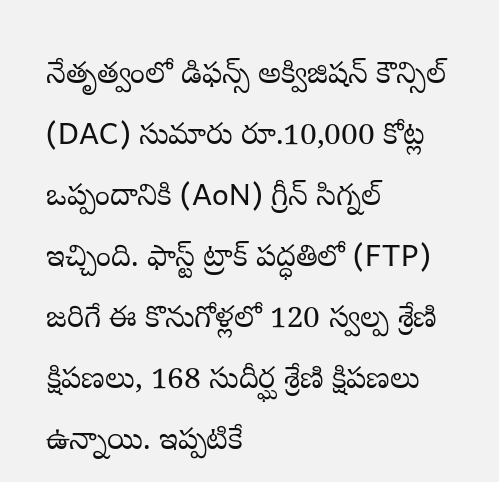నేతృత్వంలో డిఫన్స్ అక్విజిషన్ కౌన్సిల్ (DAC) సుమారు రూ.10,000 కోట్ల ఒప్పందానికి (AoN) గ్రీన్ సిగ్నల్ ఇచ్చింది. ఫాస్ట్ ట్రాక్ పద్ధతిలో (FTP) జరిగే ఈ కొనుగోళ్లలో 120 స్వల్ప శ్రేణి క్షిపణలు, 168 సుదీర్ఘ శ్రేణి క్షిపణలు ఉన్నాయి. ఇప్పటికే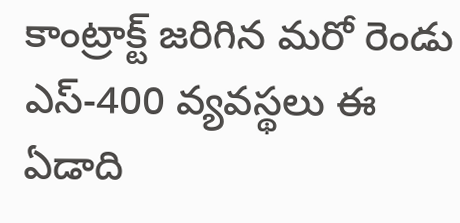కాంట్రాక్ట్ జరిగిన మరో రెండు ఎస్-400 వ్యవస్థలు ఈ ఏడాది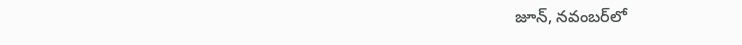జూన్, నవంబర్‌లో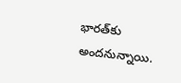భారత్‌కు అందనున్నాయి.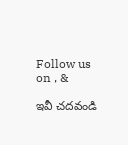Follow us on , &

ఇవీ చదవండి